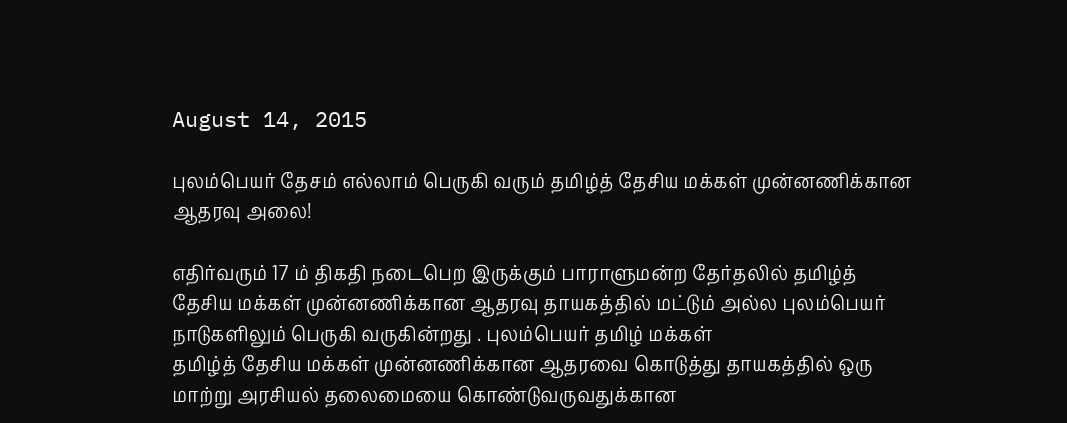August 14, 2015

புலம்பெயர் தேசம் எல்லாம் பெருகி வரும் தமிழ்த் தேசிய மக்கள் முன்னணிக்கான ஆதரவு அலை!

எதிர்வரும் 17 ம் திகதி நடைபெற இருக்கும் பாராளுமன்ற தேர்தலில் தமிழ்த் தேசிய மக்கள் முன்னணிக்கான ஆதரவு தாயகத்தில் மட்டும் அல்ல புலம்பெயர் நாடுகளிலும் பெருகி வருகின்றது . புலம்பெயர் தமிழ் மக்கள்
தமிழ்த் தேசிய மக்கள் முன்னணிக்கான ஆதரவை கொடுத்து தாயகத்தில் ஒரு மாற்று அரசியல் தலைமையை கொண்டுவருவதுக்கான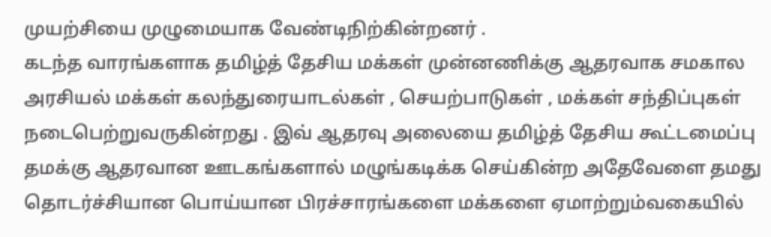முயற்சியை முழுமையாக வேண்டிநிற்கின்றனர் .
கடந்த வாரங்களாக தமிழ்த் தேசிய மக்கள் முன்னணிக்கு ஆதரவாக சமகால அரசியல் மக்கள் கலந்துரையாடல்கள் , செயற்பாடுகள் , மக்கள் சந்திப்புகள் நடைபெற்றுவருகின்றது . இவ் ஆதரவு அலையை தமிழ்த் தேசிய கூட்டமைப்பு தமக்கு ஆதரவான ஊடகங்களால் மழுங்கடிக்க செய்கின்ற அதேவேளை தமது தொடர்ச்சியான பொய்யான பிரச்சாரங்களை மக்களை ஏமாற்றும்வகையில்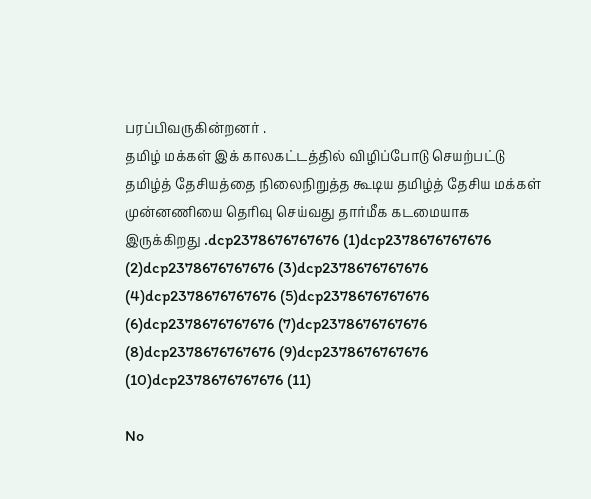பரப்பிவருகின்றனர் .
தமிழ் மக்கள் இக் காலகட்டத்தில் விழிப்போடு செயற்பட்டு தமிழ்த் தேசியத்தை நிலைநிறுத்த கூடிய தமிழ்த் தேசிய மக்கள் முன்னணியை தெரிவு செய்வது தார்மீக கடமையாக இருக்கிறது .dcp2378676767676 (1)dcp2378676767676 (2)dcp2378676767676 (3)dcp2378676767676 (4)dcp2378676767676 (5)dcp2378676767676 (6)dcp2378676767676 (7)dcp2378676767676 (8)dcp2378676767676 (9)dcp2378676767676 (10)dcp2378676767676 (11)

No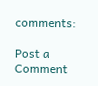comments:

Post a Comment